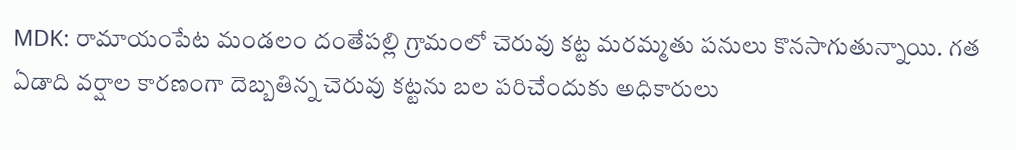MDK: రామాయంపేట మండలం దంతేపల్లి గ్రామంలో చెరువు కట్ట మరమ్మతు పనులు కొనసాగుతున్నాయి. గత ఏడాది వర్షాల కారణంగా దెబ్బతిన్న చెరువు కట్టను బల పరిచేందుకు అధికారులు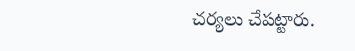చర్యలు చేపట్టారు.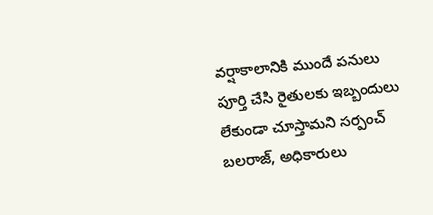వర్షాకాలానికి ముందే పనులు పూర్తి చేసి రైతులకు ఇబ్బందులు లేకుండా చూస్తామని సర్పంచ్ బలరాజ్, అధికారులు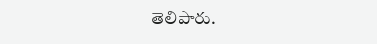తెలిపారు.